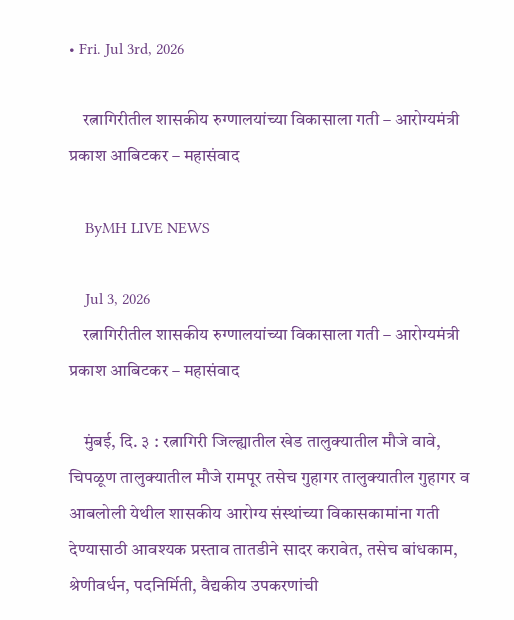• Fri. Jul 3rd, 2026

    रत्नागिरीतील शासकीय रुग्णालयांच्या विकासाला गती – आरोग्यमंत्री प्रकाश आबिटकर – महासंवाद

    ByMH LIVE NEWS

    Jul 3, 2026
    रत्नागिरीतील शासकीय रुग्णालयांच्या विकासाला गती – आरोग्यमंत्री प्रकाश आबिटकर – महासंवाद

    मुंबई, दि. ३ : रत्नागिरी जिल्ह्यातील खेड तालुक्यातील मौजे वावे, चिपळूण तालुक्यातील मौजे रामपूर तसेच गुहागर तालुक्यातील गुहागर व आबलोली येथील शासकीय आरोग्य संस्थांच्या विकासकामांना गती देण्यासाठी आवश्यक प्रस्ताव तातडीने सादर करावेत, तसेच बांधकाम, श्रेणीवर्धन, पदनिर्मिती, वैद्यकीय उपकरणांची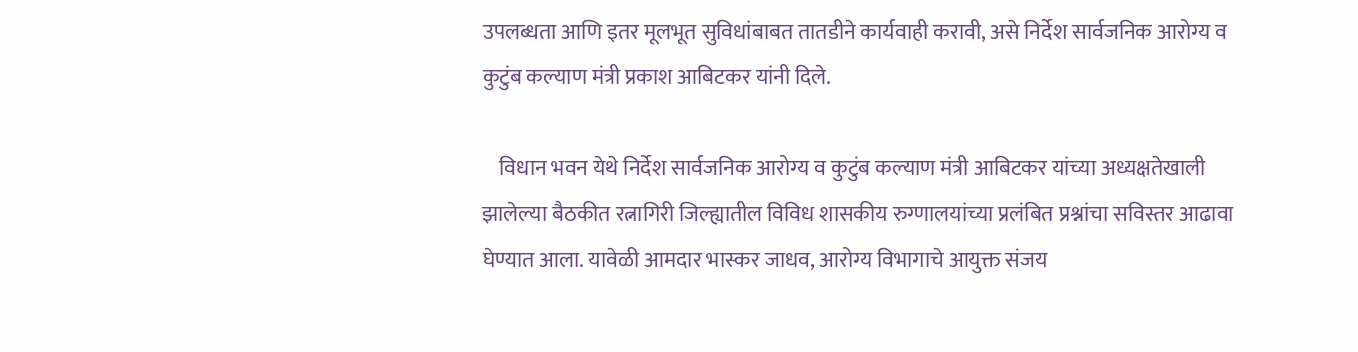उपलब्धता आणि इतर मूलभूत सुविधांबाबत तातडीने कार्यवाही करावी, असे निर्देश सार्वजनिक आरोग्य व कुटुंब कल्याण मंत्री प्रकाश आबिटकर यांनी दिले.

    विधान भवन येथे निर्देश सार्वजनिक आरोग्य व कुटुंब कल्याण मंत्री आबिटकर यांच्या अध्यक्षतेखाली झालेल्या बैठकीत रत्नागिरी जिल्ह्यातील विविध शासकीय रुग्णालयांच्या प्रलंबित प्रश्नांचा सविस्तर आढावा घेण्यात आला. यावेळी आमदार भास्कर जाधव, आरोग्य विभागाचे आयुक्त संजय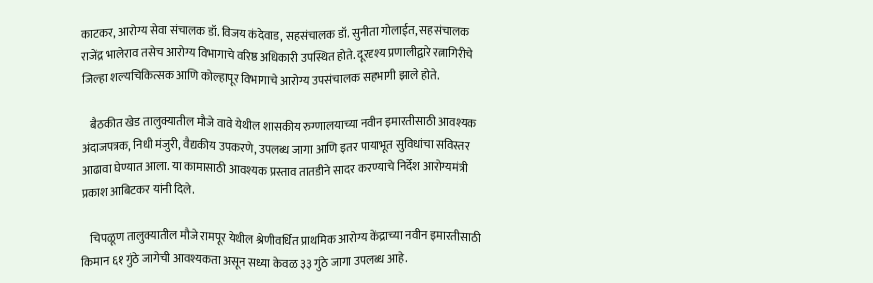काटकर, आरोग्य सेवा संचालक डॉ. विजय कंदेवाड, सहसंचालक डॉ. सुनीता गोलाईत, सहसंचालक राजेंद्र भालेराव तसेच आरोग्य विभागाचे वरिष्ठ अधिकारी उपस्थित होते. दूरदृश्य प्रणालीद्वारे रत्नागिरीचे जिल्हा शल्यचिकित्सक आणि कोल्हापूर विभागाचे आरोग्य उपसंचालक सहभागी झाले होते.

    बैठकीत खेड तालुक्यातील मौजे वावे येथील शासकीय रुग्णालयाच्या नवीन इमारतीसाठी आवश्यक अंदाजपत्रक, निधी मंजुरी, वैद्यकीय उपकरणे, उपलब्ध जागा आणि इतर पायाभूत सुविधांचा सविस्तर आढावा घेण्यात आला. या कामासाठी आवश्यक प्रस्ताव तातडीने सादर करण्याचे निर्देश आरोग्यमंत्री प्रकाश आबिटकर यांनी दिले.

    चिपळूण तालुक्यातील मौजे रामपूर येथील श्रेणीवर्धित प्राथमिक आरोग्य केंद्राच्या नवीन इमारतीसाठी किमान ६१ गुंठे जागेची आवश्यकता असून सध्या केवळ ३३ गुंठे जागा उपलब्ध आहे.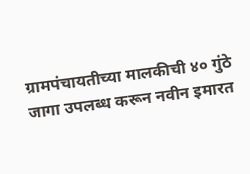ग्रामपंचायतीच्या मालकीची ४० गुंठे जागा उपलब्ध करून नवीन इमारत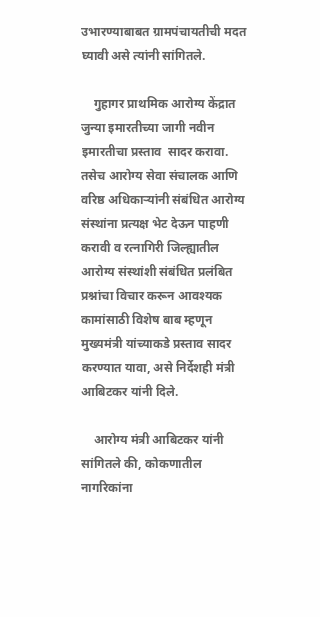उभारण्याबाबत ग्रामपंचायतीची मदत घ्यावी असे त्यांनी सांगितले.

    गुहागर प्राथमिक आरोग्य केंद्रात जुन्या इमारतीच्या जागी नवीन इमारतीचा प्रस्ताव  सादर करावा. तसेच आरोग्य सेवा संचालक आणि वरिष्ठ अधिकाऱ्यांनी संबंधित आरोग्य संस्थांना प्रत्यक्ष भेट देऊन पाहणी करावी व रत्नागिरी जिल्ह्यातील आरोग्य संस्थांशी संबंधित प्रलंबित प्रश्नांचा विचार करून आवश्यक कामांसाठी विशेष बाब म्हणून मुख्यमंत्री यांच्याकडे प्रस्ताव सादर करण्यात यावा, असे निर्देशही मंत्री आबिटकर यांनी दिले.

    आरोग्य मंत्री आबिटकर यांनी सांगितले की, कोकणातील नागरिकांना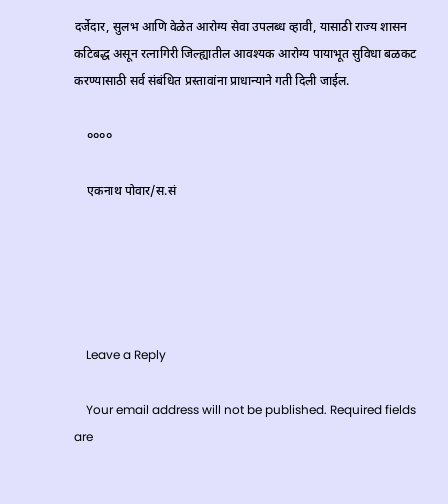दर्जेदार, सुलभ आणि वेळेत आरोग्य सेवा उपलब्ध व्हावी, यासाठी राज्य शासन कटिबद्ध असून रत्नागिरी जिल्ह्यातील आवश्यक आरोग्य पायाभूत सुविधा बळकट करण्यासाठी सर्व संबंधित प्रस्तावांना प्राधान्याने गती दिली जाईल.

    ००००

    एकनाथ पोवार/स.सं





    Leave a Reply

    Your email address will not be published. Required fields are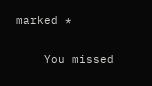marked *

    You missed